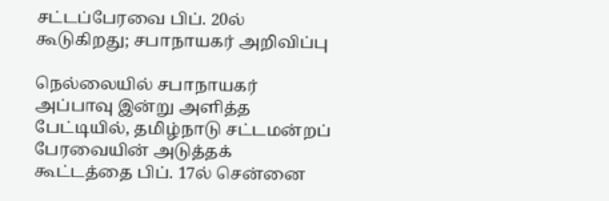சட்டப்பேரவை பிப். 20ல் கூடுகிறது; சபாநாயகர் அறிவிப்பு

நெல்லையில் சபாநாயகர் அப்பாவு இன்று அளித்த பேட்டியில், தமிழ்நாடு சட்டமன்றப் பேரவையின் அடுத்தக் கூட்டத்தை பிப். 17ல் சென்னை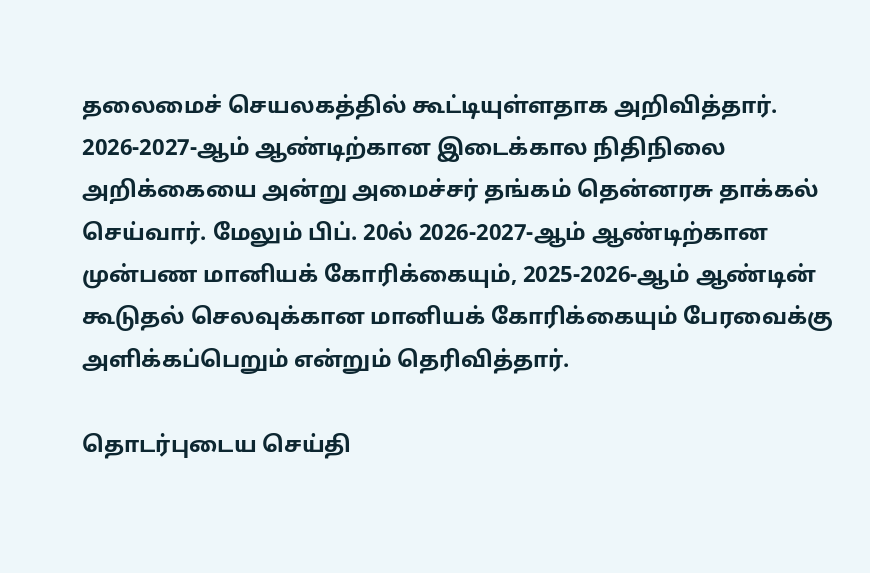தலைமைச் செயலகத்தில் கூட்டியுள்ளதாக அறிவித்தார். 2026-2027-ஆம் ஆண்டிற்கான இடைக்கால நிதிநிலை அறிக்கையை அன்று அமைச்சர் தங்கம் தென்னரசு தாக்கல் செய்வார். மேலும் பிப். 20ல் 2026-2027-ஆம் ஆண்டிற்கான முன்பண மானியக் கோரிக்கையும், 2025-2026-ஆம் ஆண்டின் கூடுதல் செலவுக்கான மானியக் கோரிக்கையும் பேரவைக்கு அளிக்கப்பெறும் என்றும் தெரிவித்தார்.

தொடர்புடைய செய்தி